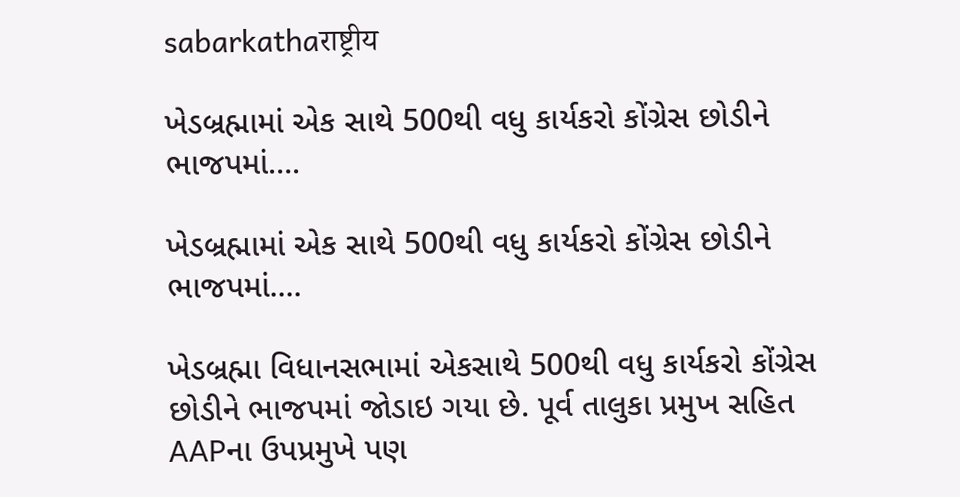sabarkathaराष्ट्रीय

ખેડબ્રહ્મામાં એક સાથે 500થી વધુ કાર્યકરો કોંગ્રેસ છોડીને ભાજપમાં….

ખેડબ્રહ્મામાં એક સાથે 500થી વધુ કાર્યકરો કોંગ્રેસ છોડીને ભાજપમાં....

ખેડબ્રહ્મા વિધાનસભામાં એકસાથે 500થી વધુ કાર્યકરો કોંગ્રેસ છોડીને ભાજપમાં જોડાઇ ગયા છે. પૂર્વ તાલુકા પ્રમુખ સહિત AAPના ઉપપ્રમુખે પણ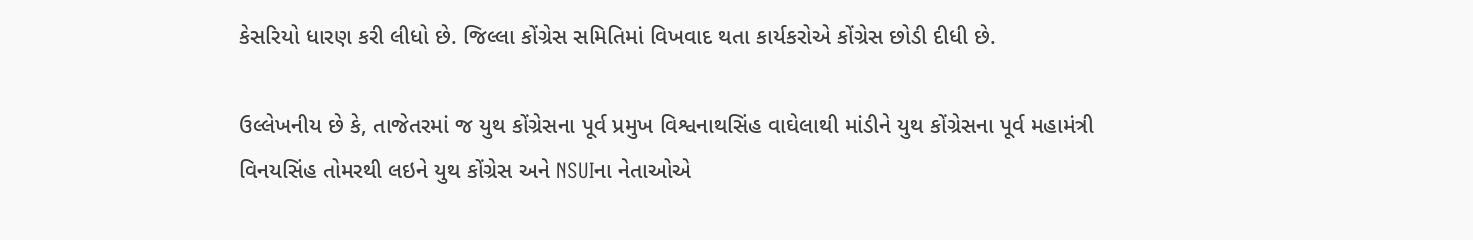કેસરિયો ધારણ કરી લીધો છે. જિલ્લા કોંગ્રેસ સમિતિમાં વિખવાદ થતા કાર્યકરોએ કોંગ્રેસ છોડી દીધી છે.

ઉલ્લેખનીય છે કે, તાજેતરમાં જ યુથ કોંગ્રેસના પૂર્વ પ્રમુખ વિશ્વનાથસિંહ વાઘેલાથી માંડીને યુથ કોંગ્રેસના પૂર્વ મહામંત્રી વિનયસિંહ તોમરથી લઇને યુથ કોંગ્રેસ અને NSUIના નેતાઓએ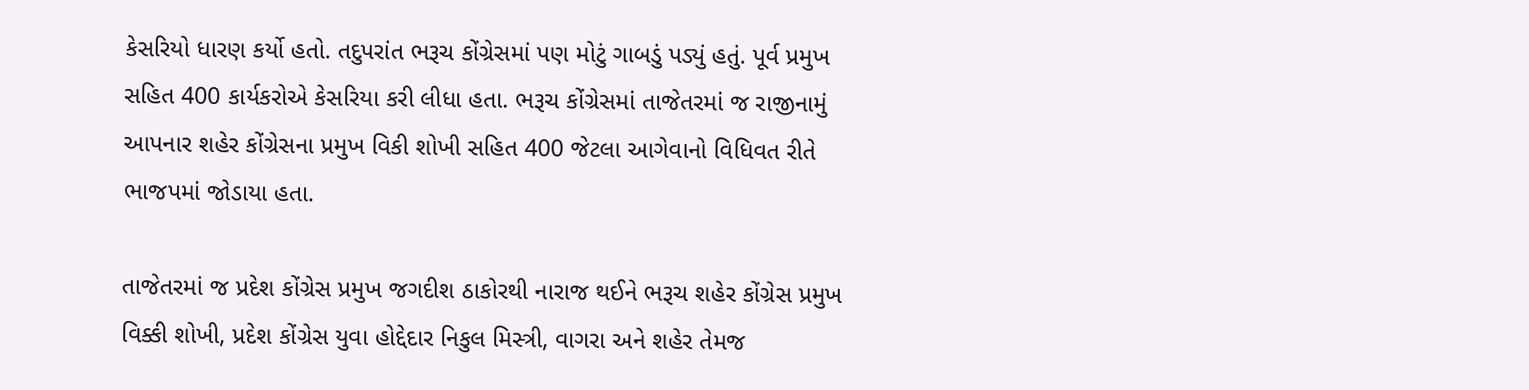કેસરિયો ધારણ કર્યો હતો. તદુપરાંત ભરૂચ કોંગ્રેસમાં પણ મોટું ગાબડું પડ્યું હતું. પૂર્વ પ્રમુખ સહિત 400 કાર્યકરોએ કેસરિયા કરી લીધા હતા. ભરૂચ કોંગ્રેસમાં તાજેતરમાં જ રાજીનામું આપનાર શહેર કોંગ્રેસના પ્રમુખ વિકી શોખી સહિત 400 જેટલા આગેવાનો વિધિવત રીતે ભાજપમાં જોડાયા હતા.

તાજેતરમાં જ પ્રદેશ કોંગ્રેસ પ્રમુખ જગદીશ ઠાકોરથી નારાજ થઈને ભરૂચ શહેર કોંગ્રેસ પ્રમુખ વિક્કી શોખી, પ્રદેશ કોંગ્રેસ યુવા હોદ્દેદાર નિકુલ મિસ્ત્રી, વાગરા અને શહેર તેમજ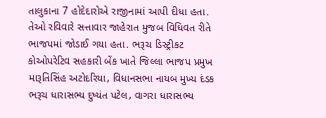તાલુકાના 7 હોદેદારોએ રાજીનામાં આપી દીધા હતા. તેઓ રવિવારે સત્તાવાર જાહેરાત મુજબ વિધિવત રીતે ભાજપમાં જોડાઈ ગયા હતા. ભરૂચ ડિસ્ટ્રીકટ કોઓપરેટિવ સહકારી બેંક ખાતે જિલ્લા ભાજપ પ્રમુખ મારૂતિસિંહ અટોદરિયા, વિધાનસભા નાયબ મુખ્ય દંડક ભરૂચ ધારાસભ્ય દુષ્યંત પટેલ, વાગરા ધારાસભ્ય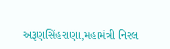અરૂણસિંહરાણા,મહામંત્રી નિરલ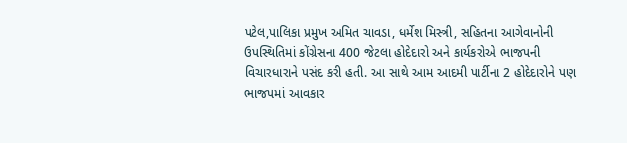પટેલ,પાલિકા પ્રમુખ અમિત ચાવડા, ધર્મેશ મિસ્ત્રી, સહિતના આગેવાનોની ઉપસ્થિતિમાં કોંગ્રેસના 400 જેટલા હોદેદારો અને કાર્યકરોએ ભાજપની વિચારધારાને પસંદ કરી હતી. આ સાથે આમ આદમી પાર્ટીના 2 હોદેદારોને પણ ભાજપમાં આવકાર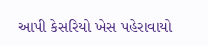આપી કેસરિયો ખેસ પહેરાવાયો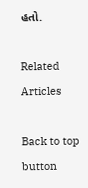હતો.

Related Articles

Back to top button